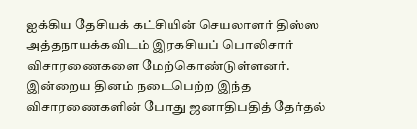ஐக்கிய தேசியக் கட்சியின் செயலாளர் திஸ்ஸ அத்தநாயக்கவிடம் இரகசியப் பொலிசார் விசாரணைகளை மேற்கொண்டுள்ளனர்.
இன்றைய தினம் நடைபெற்ற இந்த விசாரணைகளின் போது ஜனாதிபதித் தேர்தல்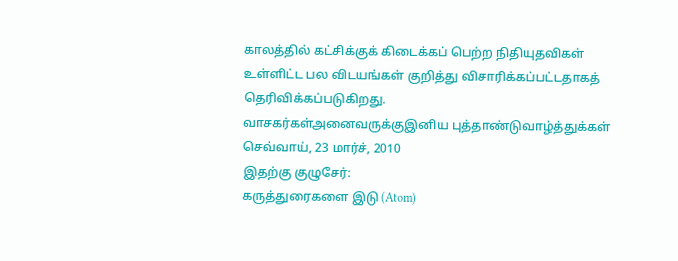காலத்தில் கட்சிக்குக் கிடைக்கப் பெற்ற நிதியுதவிகள் உள்ளிட்ட பல விடயங்கள் குறித்து விசாரிக்கப்பட்டதாகத் தெரிவிக்கப்படுகிறது.
வாசகர்கள்அனைவருக்குஇனிய புத்தாண்டுவாழ்த்துக்கள்
செவ்வாய், 23 மார்ச், 2010
இதற்கு குழுசேர்:
கருத்துரைகளை இடு (Atom)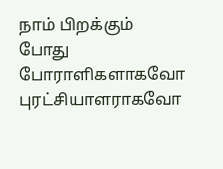நாம் பிறக்கும் போது போராளிகளாகவோ புரட்சியாளராகவோ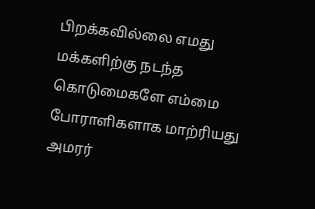பிறக்கவில்லை எமது மக்களிற்கு நடந்த கொடுமைகளே எம்மை போராளிகளாக மாற்ரியது அமரர்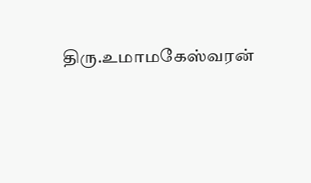திரு.உமாமகேஸ்வரன்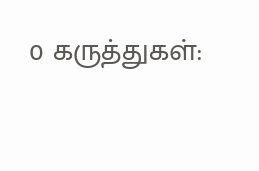0 கருத்துகள்: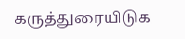கருத்துரையிடுக